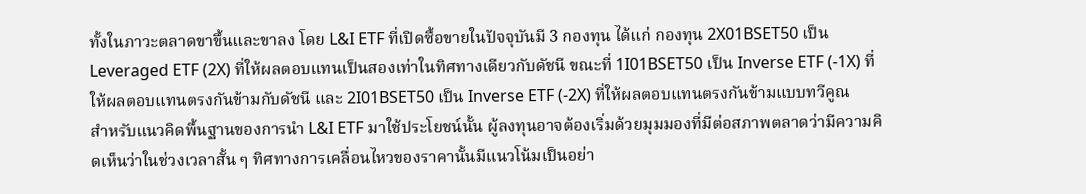ทั้งในภาวะตลาดขาขึ้นและขาลง โดย L&I ETF ที่เปิดซื้อขายในปัจจุบันมี 3 กองทุน ได้แก่ กองทุน 2X01BSET50 เป็น Leveraged ETF (2X) ที่ให้ผลตอบแทนเป็นสองเท่าในทิศทางเดียวกับดัชนี ขณะที่ 1I01BSET50 เป็น Inverse ETF (-1X) ที่ให้ผลตอบแทนตรงกันข้ามกับดัชนี และ 2I01BSET50 เป็น Inverse ETF (-2X) ที่ให้ผลตอบแทนตรงกันข้ามแบบทวีคูณ
สำหรับแนวคิดพื้นฐานของการนำ L&I ETF มาใช้ประโยชน์นั้น ผู้ลงทุนอาจต้องเริ่มด้วยมุมมองที่มีต่อสภาพตลาดว่ามีความคิดเห็นว่าในช่วงเวลาสั้น ๆ ทิศทางการเคลื่อนไหวของราคานั้นมีแนวโน้มเป็นอย่า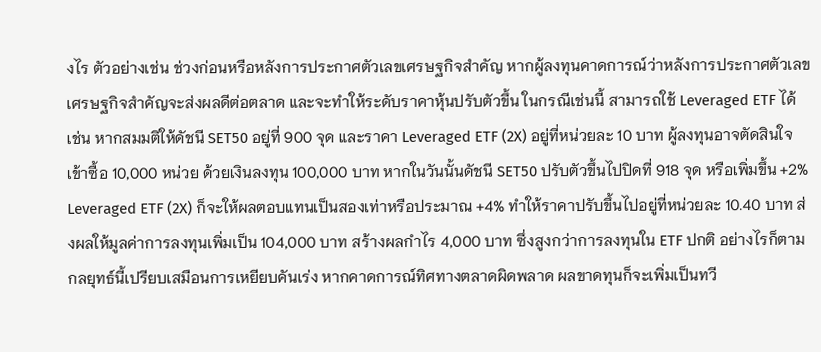งไร ตัวอย่างเช่น ช่วงก่อนหรือหลังการประกาศตัวเลขเศรษฐกิจสำคัญ หากผู้ลงทุนคาดการณ์ว่าหลังการประกาศตัวเลขเศรษฐกิจสำคัญจะส่งผลดีต่อตลาด และจะทำให้ระดับราคาหุ้นปรับตัวขึ้น ในกรณีเช่นนี้ สามารถใช้ Leveraged ETF ได้ เช่น หากสมมติให้ดัชนี SET50 อยู่ที่ 900 จุด และราคา Leveraged ETF (2X) อยู่ที่หน่วยละ 10 บาท ผู้ลงทุนอาจตัดสินใจเข้าซื้อ 10,000 หน่วย ด้วยเงินลงทุน 100,000 บาท หากในวันนั้นดัชนี SET50 ปรับตัวขึ้นไปปิดที่ 918 จุด หรือเพิ่มขึ้น +2% Leveraged ETF (2X) ก็จะให้ผลตอบแทนเป็นสองเท่าหรือประมาณ +4% ทำให้ราคาปรับขึ้นไปอยู่ที่หน่วยละ 10.40 บาท ส่งผลให้มูลค่าการลงทุนเพิ่มเป็น 104,000 บาท สร้างผลกำไร 4,000 บาท ซึ่งสูงกว่าการลงทุนใน ETF ปกติ อย่างไรก็ตาม กลยุทธ์นี้เปรียบเสมือนการเหยียบคันเร่ง หากคาดการณ์ทิศทางตลาดผิดพลาด ผลขาดทุนก็จะเพิ่มเป็นทวี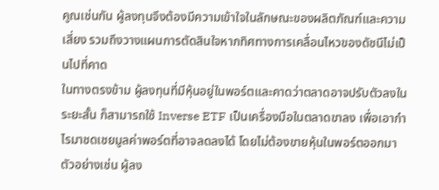คูณเช่นกัน ผู้ลงทุนจึงต้องมีความเข้าใจในลักษณะของผลิตภัณฑ์และความเสี่ยง รวมถึงวางแผนการตัดสินใจหากทิศทางการเคลื่อนไหวของดัชนีไม่เป็นไปที่คาด
ในทางตรงข้าม ผู้ลงทุนที่มีหุ้นอยู่ในพอร์ตและคาดว่าตลาดอาจปรับตัวลงในระยะสั้น ก็สามารถใช้ Inverse ETF เป็นเครื่องมือในตลาดขาลง เพื่อเอากำไรมาชดเชยมูลค่าพอร์ตที่อาจลดลงได้ โดยไม่ต้องขายหุ้นในพอร์ตออกมา ตัวอย่างเช่น ผู้ลง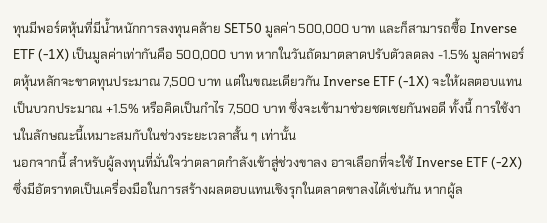ทุนมีพอร์ตหุ้นที่มีน้ำหนักการลงทุนคล้าย SET50 มูลค่า 500,000 บาท และก็สามารถซื้อ Inverse ETF (-1X) เป็นมูลค่าเท่ากันคือ 500,000 บาท หากในวันถัดมาตลาดปรับตัวลดลง -1.5% มูลค่าพอร์ตหุ้นหลักจะขาดทุนประมาณ 7,500 บาท แต่ในขณะเดียวกัน Inverse ETF (-1X) จะให้ผลตอบแทนเป็นบวกประมาณ +1.5% หรือคิดเป็นกำไร 7,500 บาท ซึ่งจะเข้ามาช่วยชดเชยกันพอดี ทั้งนี้ การใช้งานในลักษณะนี้เหมาะสมกับในช่วงระยะเวลาสั้น ๆ เท่านั้น
นอกจากนี้ สำหรับผู้ลงทุนที่มั่นใจว่าตลาดกำลังเข้าสู่ช่วงขาลง อาจเลือกที่จะใช้ Inverse ETF (-2X) ซึ่งมีอัตราทดเป็นเครื่องมือในการสร้างผลตอบแทนเชิงรุกในตลาดขาลงได้เช่นกัน หากผู้ล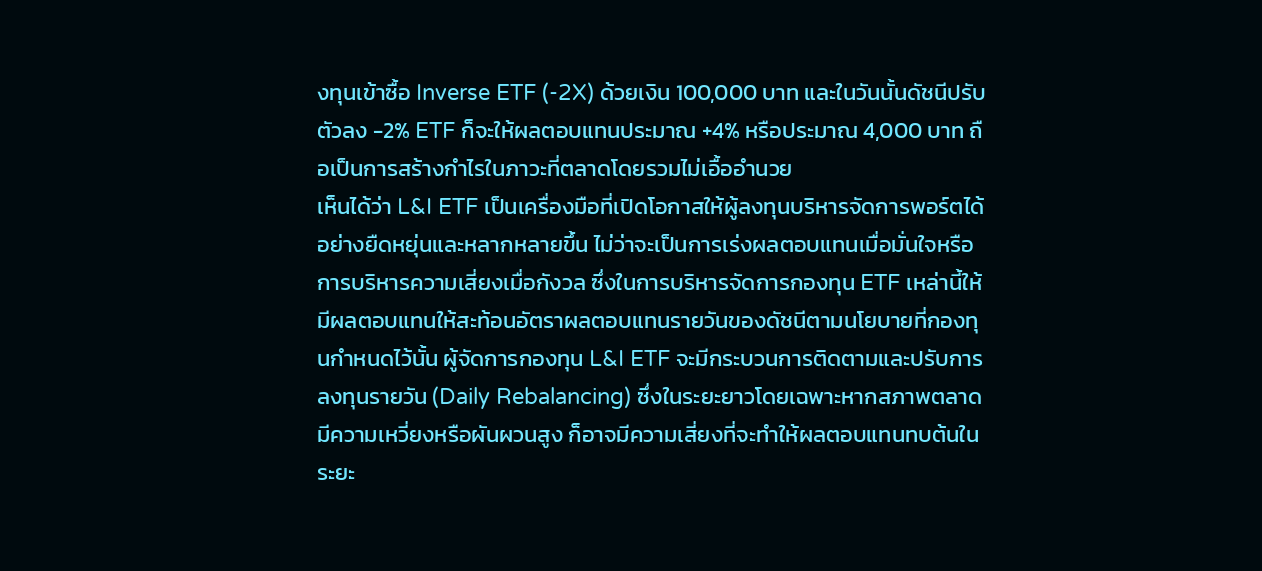งทุนเข้าซื้อ Inverse ETF (-2X) ด้วยเงิน 100,000 บาท และในวันนั้นดัชนีปรับตัวลง -2% ETF ก็จะให้ผลตอบแทนประมาณ +4% หรือประมาณ 4,000 บาท ถือเป็นการสร้างกำไรในภาวะที่ตลาดโดยรวมไม่เอื้ออำนวย
เห็นได้ว่า L&I ETF เป็นเครื่องมือที่เปิดโอกาสให้ผู้ลงทุนบริหารจัดการพอร์ตได้อย่างยืดหยุ่นและหลากหลายขึ้น ไม่ว่าจะเป็นการเร่งผลตอบแทนเมื่อมั่นใจหรือการบริหารความเสี่ยงเมื่อกังวล ซึ่งในการบริหารจัดการกองทุน ETF เหล่านี้ให้มีผลตอบแทนให้สะท้อนอัตราผลตอบแทนรายวันของดัชนีตามนโยบายที่กองทุนกำหนดไว้นั้น ผู้จัดการกองทุน L&I ETF จะมีกระบวนการติดตามและปรับการลงทุนรายวัน (Daily Rebalancing) ซึ่งในระยะยาวโดยเฉพาะหากสภาพตลาดมีความเหวี่ยงหรือผันผวนสูง ก็อาจมีความเสี่ยงที่จะทำให้ผลตอบแทนทบต้นในระยะ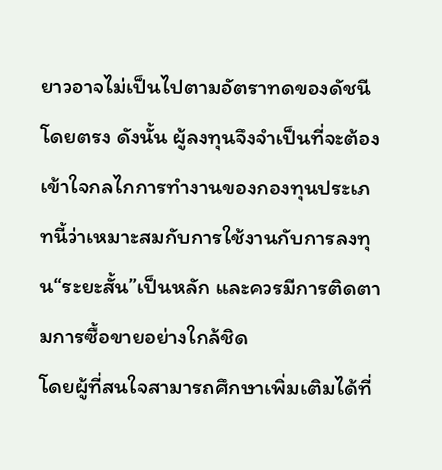ยาวอาจไม่เป็นไปตามอัตราทดของดัชนีโดยตรง ดังนั้น ผู้ลงทุนจึงจำเป็นที่จะต้องเข้าใจกลไกการทำงานของกองทุนประเภทนี้ว่าเหมาะสมกับการใช้งานกับการลงทุน“ระยะสั้น”เป็นหลัก และควรมีการติดตามการซื้อขายอย่างใกล้ชิด
โดยผู้ที่สนใจสามารถศึกษาเพิ่มเติมได้ที่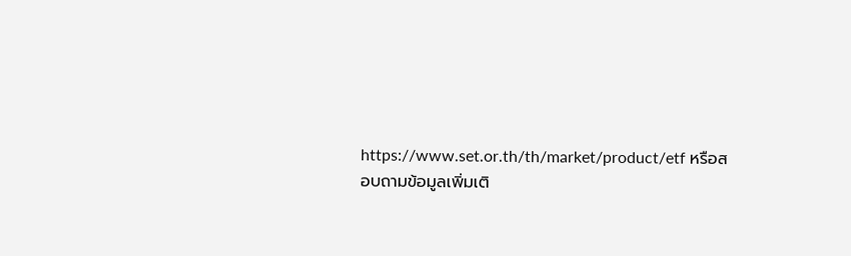https://www.set.or.th/th/market/product/etf หรือสอบถามข้อมูลเพิ่มเติ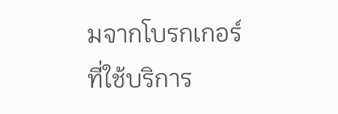มจากโบรกเกอร์ที่ใช้บริการ